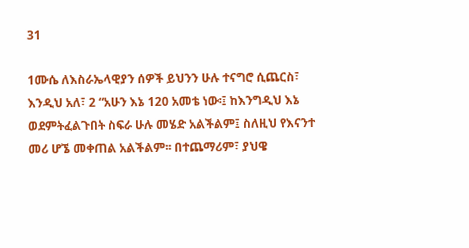31

1ሙሴ ለእስራኤላዊያን ሰዎች ይህንን ሁሉ ተናግሮ ሲጨርስ፣ እንዲህ አለ፣ 2 “አሁን እኔ 120 አመቴ ነው፡፤ ከእንግዲህ እኔ ወደምትፈልጉበት ስፍራ ሁሉ መሄድ አልችልም፤ ስለዚህ የእናንተ መሪ ሆኜ መቀጠል አልችልም፡፡ በተጨማሪም፣ ያህዌ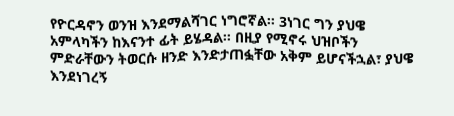የዮርዳኖን ወንዝ እንደማልሻገር ነግሮኛል፡፡ 3ነገር ግን ያህዌ አምላካችን ከእናንተ ፊት ይሄዳል፡፡ በዚያ የሚኖሩ ህዝቦችን ምድራቸውን ትወርሱ ዘንድ እንድታጠፏቸው አቅም ይሆናችኋል፣ ያህዌ እንደነገረኝ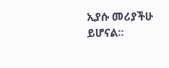ኢያሱ መሪያችሁ ይሆናል፡፡